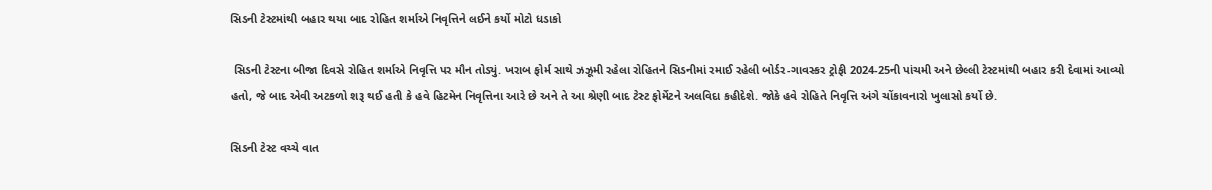સિડની ટેસ્ટમાંથી બહાર થયા બાદ રોહિત શર્માએ નિવૃત્તિને લઈને કર્યો મોટો ધડાકો

 સિડની ટેસ્ટના બીજા દિવસે રોહિત શર્માએ નિવૃત્તિ પર મૌન તોડ્યું. ખરાબ ફોર્મ સાથે ઝઝૂમી રહેલા રોહિતને સિડનીમાં રમાઈ રહેલી બોર્ડર-ગાવસ્કર ટ્રોફી 2024-25ની પાંચમી અને છેલ્લી ટેસ્ટમાંથી બહાર કરી દેવામાં આવ્યો હતો, જે બાદ એવી અટકળો શરૂ થઈ હતી કે હવે હિટમેન નિવૃત્તિના આરે છે અને તે આ શ્રેણી બાદ ટેસ્ટ ફોર્મેટને અલવિદા કહીદેશે. જોકે હવે રોહિતે નિવૃત્તિ અંગે ચોંકાવનારો ખુલાસો કર્યો છે.

સિડની ટેસ્ટ વચ્ચે વાત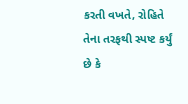કરતી વખતે, રોહિતે તેના તરફથી સ્પષ્ટ કર્યું છે કે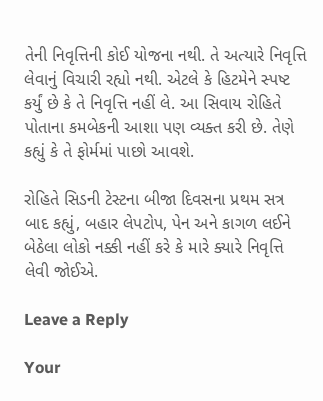તેની નિવૃત્તિની કોઈ યોજના નથી. તે અત્યારે નિવૃત્તિ લેવાનું વિચારી રહ્યો નથી. એટલે કે હિટમેને સ્પષ્ટ કર્યું છે કે તે નિવૃત્તિ નહીં લે. આ સિવાય રોહિતે  પોતાના કમબેકની આશા પણ વ્યક્ત કરી છે. તેણે કહ્યું કે તે ફોર્મમાં પાછો આવશે.

રોહિતે સિડની ટેસ્ટના બીજા દિવસના પ્રથમ સત્ર બાદ કહ્યું, બહાર લેપટોપ, પેન અને કાગળ લઈને બેઠેલા લોકો નક્કી નહીં કરે કે મારે ક્યારે નિવૃત્તિ લેવી જોઈએ.

Leave a Reply

Your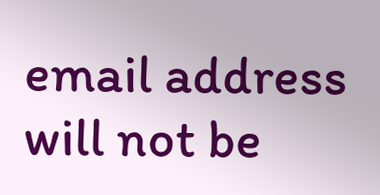email address will not be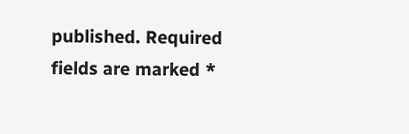published. Required fields are marked *